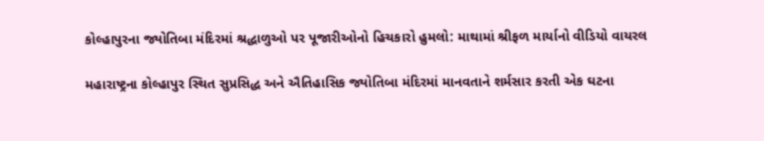કોલ્હાપુરના જ્યોતિબા મંદિરમાં શ્રદ્ધાળુઓ પર પૂજારીઓનો હિચકારો હુમલો: માથામાં શ્રીફળ માર્યાનો વીડિયો વાયરલ

મહારાષ્ટ્રના કોલ્હાપુર સ્થિત સુપ્રસિદ્ધ અને ઐતિહાસિક જ્યોતિબા મંદિરમાં માનવતાને શર્મસાર કરતી એક ઘટના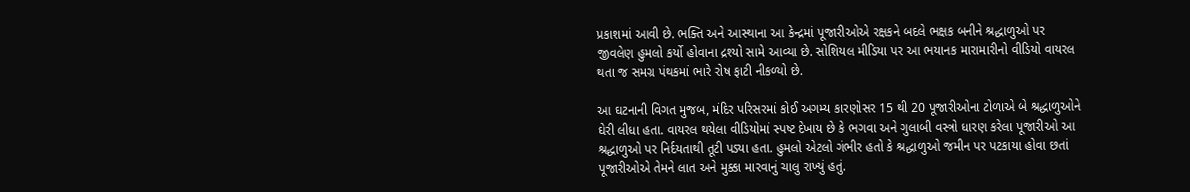પ્રકાશમાં આવી છે. ભક્તિ અને આસ્થાના આ કેન્દ્રમાં પૂજારીઓએ રક્ષકને બદલે ભક્ષક બનીને શ્રદ્ધાળુઓ પર જીવલેણ હુમલો કર્યો હોવાના દ્રશ્યો સામે આવ્યા છે. સોશિયલ મીડિયા પર આ ભયાનક મારામારીનો વીડિયો વાયરલ થતા જ સમગ્ર પંથકમાં ભારે રોષ ફાટી નીકળ્યો છે.

આ ઘટનાની વિગત મુજબ, મંદિર પરિસરમાં કોઈ અગમ્ય કારણોસર 15 થી 20 પૂજારીઓના ટોળાએ બે શ્રદ્ધાળુઓને ઘેરી લીધા હતા. વાયરલ થયેલા વીડિયોમાં સ્પષ્ટ દેખાય છે કે ભગવા અને ગુલાબી વસ્ત્રો ધારણ કરેલા પૂજારીઓ આ શ્રદ્ધાળુઓ પર નિર્દયતાથી તૂટી પડ્યા હતા. હુમલો એટલો ગંભીર હતો કે શ્રદ્ધાળુઓ જમીન પર પટકાયા હોવા છતાં પૂજારીઓએ તેમને લાત અને મુક્કા મારવાનું ચાલુ રાખ્યું હતું.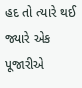હદ તો ત્યારે થઈ જ્યારે એક પૂજારીએ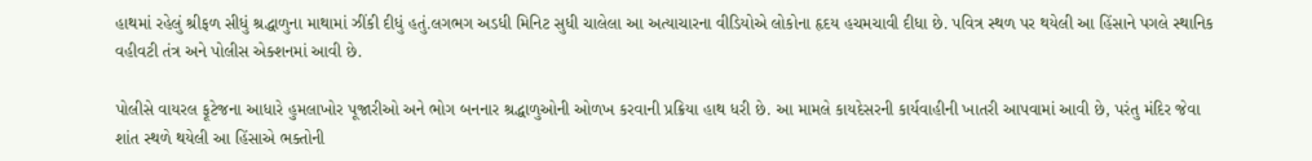હાથમાં રહેલું શ્રીફળ સીધું શ્રદ્ધાળુના માથામાં ઝીંકી દીધું હતું.લગભગ અડધી મિનિટ સુધી ચાલેલા આ અત્યાચારના વીડિયોએ લોકોના હૃદય હચમચાવી દીધા છે. પવિત્ર સ્થળ પર થયેલી આ હિંસાને પગલે સ્થાનિક વહીવટી તંત્ર અને પોલીસ એક્શનમાં આવી છે.

પોલીસે વાયરલ ફૂટેજના આધારે હુમલાખોર પૂજારીઓ અને ભોગ બનનાર શ્રદ્ધાળુઓની ઓળખ કરવાની પ્રક્રિયા હાથ ધરી છે. આ મામલે કાયદેસરની કાર્યવાહીની ખાતરી આપવામાં આવી છે, પરંતુ મંદિર જેવા શાંત સ્થળે થયેલી આ હિંસાએ ભક્તોની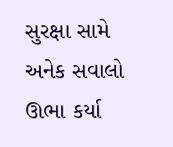સુરક્ષા સામે અનેક સવાલો ઊભા કર્યા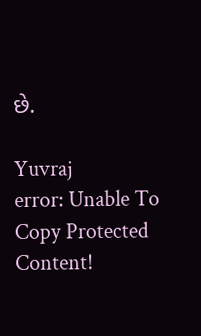છે.

Yuvraj
error: Unable To Copy Protected Content!